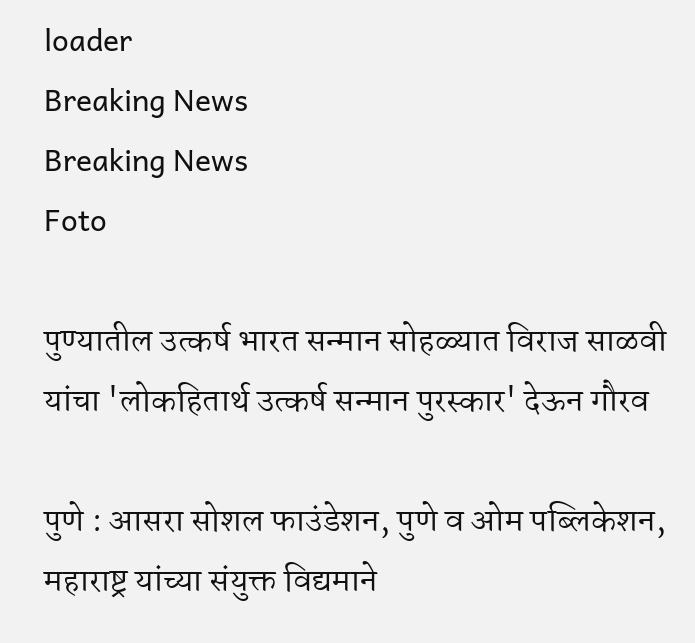loader
Breaking News
Breaking News
Foto

पुण्यातील उत्कर्ष भारत सन्मान सोहळ्यात विराज साळवी यांचा 'लोकहितार्थ उत्कर्ष सन्मान पुरस्कार' देऊन गौरव

पुणे : आसरा सोशल फाउंडेशन, पुणे व ओम पब्लिकेशन, महाराष्ट्र यांच्या संयुक्त विद्यमाने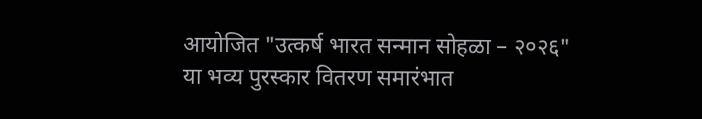आयोजित "उत्कर्ष भारत सन्मान सोहळा – २०२६" या भव्य पुरस्कार वितरण समारंभात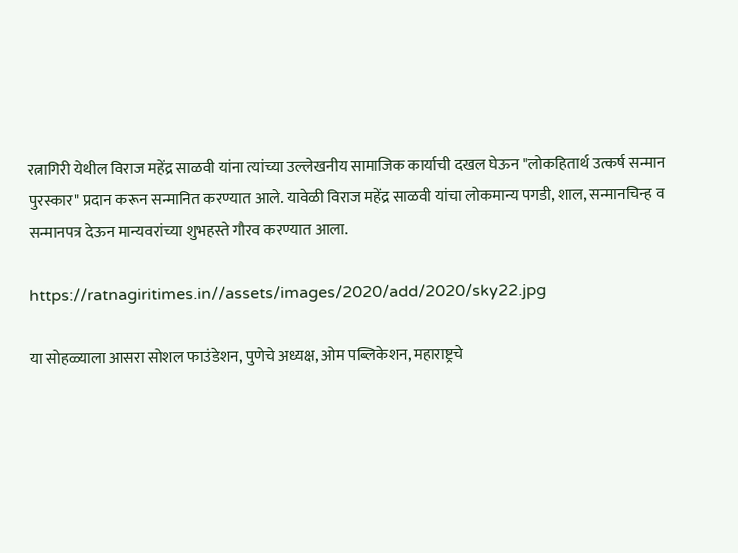रत्नागिरी येथील विराज महेंद्र साळवी यांना त्यांच्या उल्लेखनीय सामाजिक कार्याची दखल घेऊन "लोकहितार्थ उत्कर्ष सन्मान पुरस्कार" प्रदान करून सन्मानित करण्यात आले. यावेळी विराज महेंद्र साळवी यांचा लोकमान्य पगडी, शाल, सन्मानचिन्ह व सन्मानपत्र देऊन मान्यवरांच्या शुभहस्ते गौरव करण्यात आला.

https://ratnagiritimes.in//assets/images/2020/add/2020/sky22.jpg

या सोहळ्याला आसरा सोशल फाउंडेशन, पुणेचे अध्यक्ष, ओम पब्लिकेशन, महाराष्ट्रचे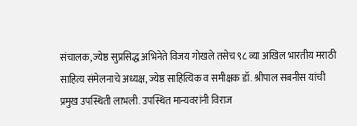संचालक, ज्येष्ठ सुप्रसिद्ध अभिनेते विजय गोखले तसेच ९८ व्या अखिल भारतीय मराठी साहित्य संमेलनाचे अध्यक्ष, ज्येष्ठ साहित्यिक व समीक्षक डॉ. श्रीपाल सबनीस यांची प्रमुख उपस्थिती लाभली. उपस्थित मान्यवरांनी विराज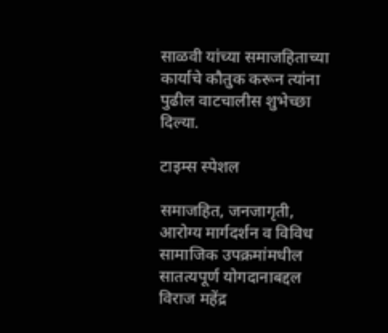साळवी यांच्या समाजहिताच्या कार्याचे कौतुक करून त्यांना पुढील वाटचालीस शुभेच्छा दिल्या.

टाइम्स स्पेशल

समाजहित, जनजागृती, आरोग्य मार्गदर्शन व विविध सामाजिक उपक्रमांमधील सातत्यपूर्ण योगदानाबद्दल विराज महेंद्र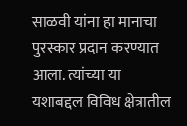साळवी यांना हा मानाचा पुरस्कार प्रदान करण्यात आला. त्यांच्या या यशाबद्दल विविध क्षेत्रातील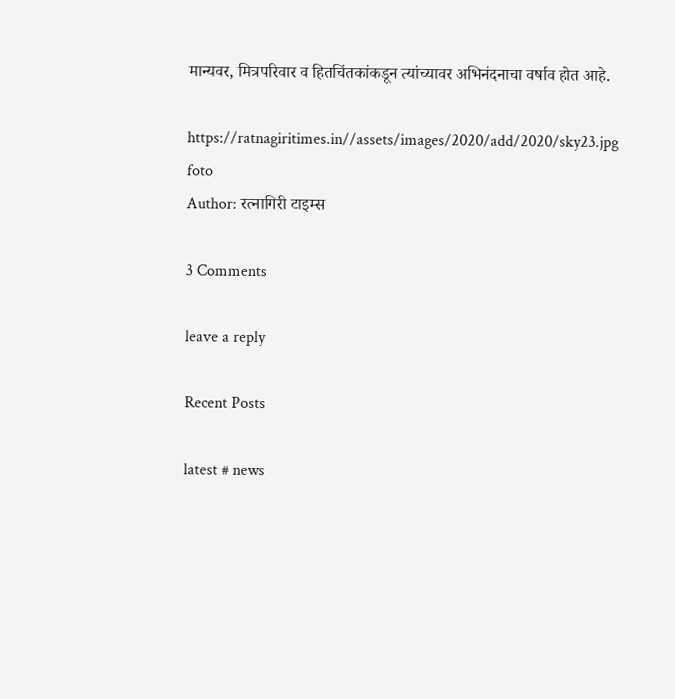मान्यवर, मित्रपरिवार व हितचिंतकांकडून त्यांच्यावर अभिनंदनाचा वर्षाव होत आहे.

https://ratnagiritimes.in//assets/images/2020/add/2020/sky23.jpg
foto
Author: रत्नागिरी टाइम्स

3 Comments

leave a reply

Recent Posts

latest # news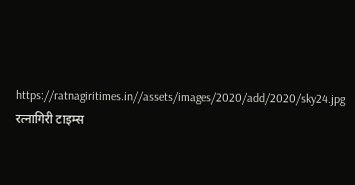https://ratnagiritimes.in//assets/images/2020/add/2020/sky24.jpg
रत्नागिरी टाइम्स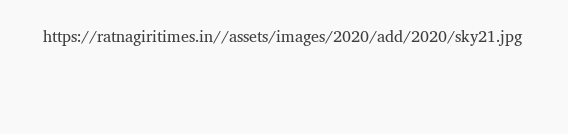https://ratnagiritimes.in//assets/images/2020/add/2020/sky21.jpg